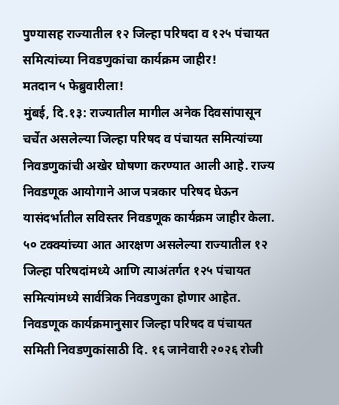पुण्यासह राज्यातील १२ जिल्हा परिषदा व १२५ पंचायत समित्यांच्या निवडणुकांचा कार्यक्रम जाहीर!
मतदान ५ फेब्रुवारीला!
मुंबई, दि.१३: राज्यातील मागील अनेक दिवसांपासून चर्चेत असलेल्या जिल्हा परिषद व पंचायत समित्यांच्या निवडणुकांची अखेर घोषणा करण्यात आली आहे. राज्य निवडणूक आयोगाने आज पत्रकार परिषद घेऊन यासंदर्भातील सविस्तर निवडणूक कार्यक्रम जाहीर केला. ५० टक्क्यांच्या आत आरक्षण असलेल्या राज्यातील १२ जिल्हा परिषदांमध्ये आणि त्याअंतर्गत १२५ पंचायत समित्यांमध्ये सार्वत्रिक निवडणुका होणार आहेत.
निवडणूक कार्यक्रमानुसार जिल्हा परिषद व पंचायत समिती निवडणुकांसाठी दि. १६ जानेवारी २०२६ रोजी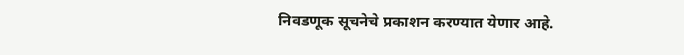निवडणूक सूचनेचे प्रकाशन करण्यात येणार आहे.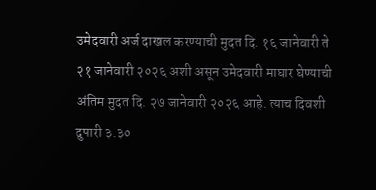उमेदवारी अर्ज दाखल करण्याची मुदत दि. १६ जानेवारी ते २१ जानेवारी २०२६ अशी असून उमेदवारी माघार घेण्याची अंतिम मुदत दि. २७ जानेवारी २०२६ आहे. त्याच दिवशी दुपारी ३.३०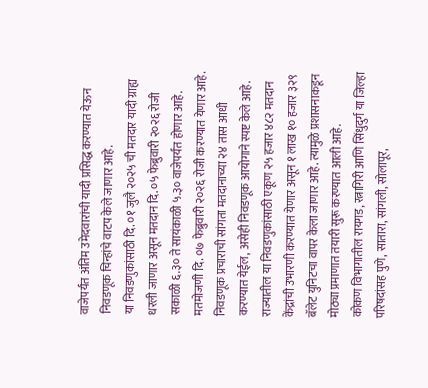वाजेपर्यंत अंतिम उमेदवारांची यादी प्रसिद्ध करण्यात येऊन निवडणूक चिन्हांचे वाटप केले जाणार आहे.
या निवडणुकांसाठी दि. ०१ जुलै २०२५ ची मतदार यादी ग्राह्य धरली जाणार असून मतदान दि. ०५ फेब्रुवारी २०२६ रोजी सकाळी ६.३० ते सायंकाळी ५.३० वाजेपर्यंत होणार आहे. मतमोजणी दि. ०७ फेब्रुवारी २०२६ रोजी करण्यात येणार आहे. निवडणूक प्रचाराची सांगता मतदानाच्या २४ तास आधी करण्यात येईल, असेही निवडणूक आयोगाने स्पष्ट केले आहे.
राज्यातील या निवडणुकांसाठी एकूण २५ हजार ४८२ मतदान केंद्रांची उभारणी करण्यात येणार असून १ लाख १० हजार ३२९ बॅलेट युनिटचा वापर केला जाणार आहे. त्यामुळे प्रशासनाकडून मोठ्या प्रमाणात तयारी सुरू करण्यात आली आहे.
कोकण विभागातील रायगड, रत्नागिरी आणि सिंधुदुर्ग या जिल्हा परिषदांसह पुणे, सातारा, सांगली, सोलापूर,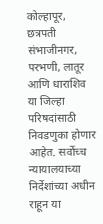कोल्हापूर, छत्रपती संभाजीनगर, परभणी, लातूर आणि धाराशिव या जिल्हा परिषदांसाठी निवडणुका होणार आहेत. सर्वोच्च न्यायालयाच्या निर्देशांच्या अधीन राहून या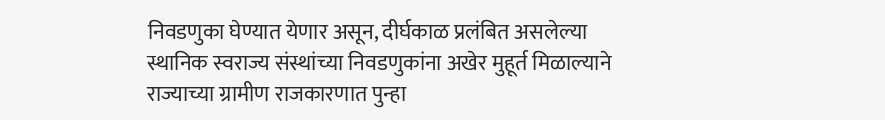निवडणुका घेण्यात येणार असून, दीर्घकाळ प्रलंबित असलेल्या स्थानिक स्वराज्य संस्थांच्या निवडणुकांना अखेर मुहूर्त मिळाल्याने राज्याच्या ग्रामीण राजकारणात पुन्हा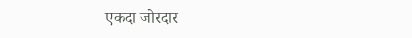एकदा जोरदार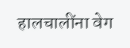हालचालींना वेग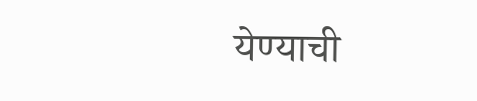येण्याची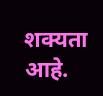शक्यता आहे.